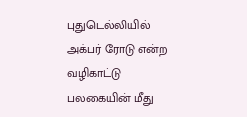புதுடெல்லியில் அக்பர் ரோடு என்ற வழிகாட்டு பலகையின் மீது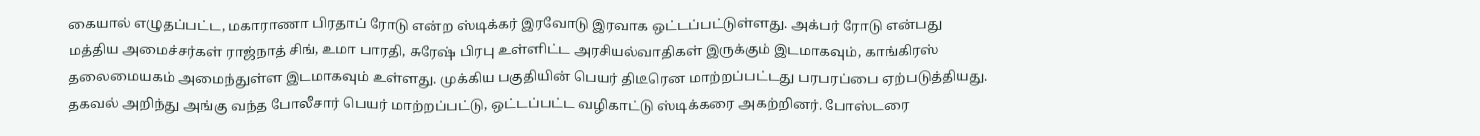கையால் எழுதப்பட்ட, மகாராணா பிரதாப் ரோடு என்ற ஸ்டிக்கர் இரவோடு இரவாக ஒட்டப்பட்டுள்ளது. அக்பர் ரோடு என்பது மத்திய அமைச்சர்கள் ராஜ்நாத் சிங், உமா பாரதி, சுரேஷ் பிரபு உள்ளிட்ட அரசியல்வாதிகள் இருக்கும் இடமாகவும், காங்கிரஸ் தலைமையகம் அமைந்துள்ள இடமாகவும் உள்ளது. முக்கிய பகுதியின் பெயர் திடீரென மாற்றப்பட்டது பரபரப்பை ஏற்படுத்தியது.
தகவல் அறிந்து அங்கு வந்த போலீசார் பெயர் மாற்றப்பட்டு, ஒட்டப்பட்ட வழிகாட்டு ஸ்டிக்கரை அகற்றினர். போஸ்டரை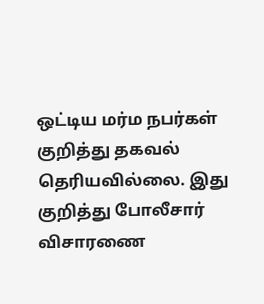ஒட்டிய மர்ம நபர்கள் குறித்து தகவல் தெரியவில்லை. இது குறித்து போலீசார் விசாரணை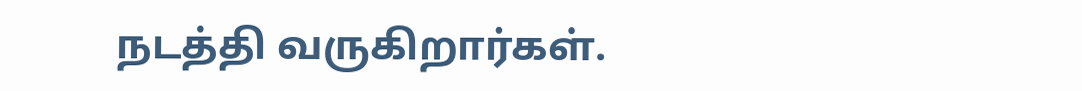நடத்தி வருகிறார்கள்.